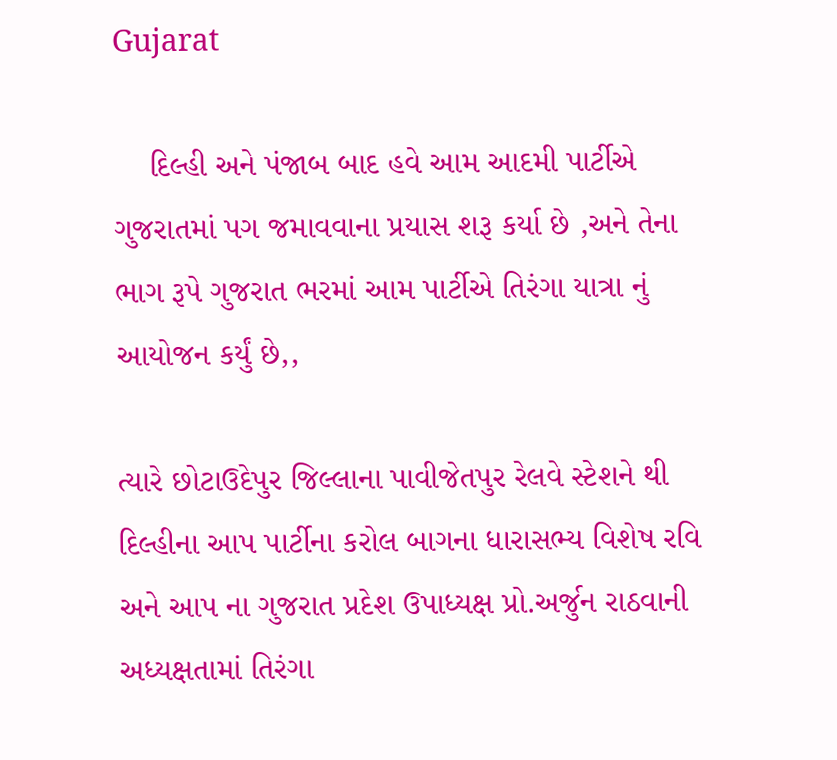Gujarat

    દિલ્હી અને પંજાબ બાદ હવે આમ આદમી પાર્ટીએ ગુજરાતમાં પગ જમાવવાના પ્રયાસ શરૂ કર્યા છે ,અને તેના ભાગ રૂપે ગુજરાત ભરમાં આમ પાર્ટીએ તિરંગા યાત્રા નું આયોજન કર્યું છે,,

ત્યારે છોટાઉદેપુર જિલ્લાના પાવીજેતપુર રેલવે સ્ટેશને થી દિલ્હીના આપ પાર્ટીના કરોલ બાગના ધારાસભ્ય વિશેષ રવિ અને આપ ના ગુજરાત પ્રદેશ ઉપાધ્યક્ષ પ્રો.અર્જુન રાઠવાની અધ્યક્ષતામાં તિરંગા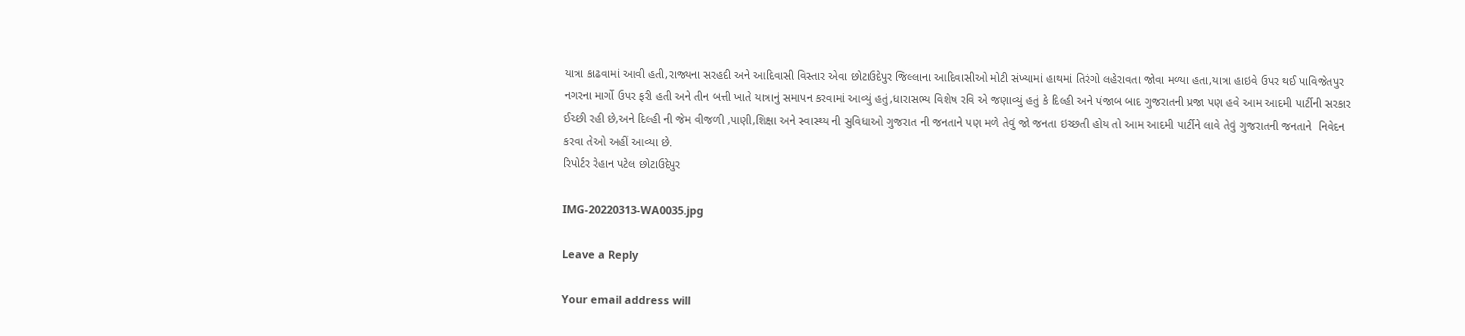યાત્રા કાઢવામાં આવી હતી,રાજ્યના સરહદી અને આદિવાસી વિસ્તાર એવા છોટાઉદેપુર જિલ્લાના આદિવાસીઓ મોટી સંખ્યામાં હાથમાં તિરંગો લહેરાવતા જોવા મળ્યા હતા,યાત્રા હાઇવે ઉપર થઈ પાવિજેતપુર નગરના માર્ગો ઉપર ફરી હતી અને તીન બત્તી ખાતે યાત્રાનું સમાપન કરવામાં આવ્યું હતું,ધારાસભ્ય વિશેષ રવિ એ જણાવ્યું હતું કે દિલ્હી અને પંજાબ બાદ ગુજરાતની પ્રજા પણ હવે આમ આદમી પાર્ટીની સરકાર ઈચ્છી રહી છે,અને દિલ્હી ની જેમ વીજળી ,પાણી,શિક્ષા અને સ્વાસ્થ્ય ની સુવિધાઓ ગુજરાત ની જનતાને પણ મળે તેવું જો જનતા ઇચ્છતી હોય તો આમ આદમી પાર્ટીને લાવે તેવું ગુજરાતની જનતાને  નિવેદન કરવા તેઓ અહીં આવ્યા છે.
રિપોર્ટર રેહાન પટેલ છોટાઉદેપુર

IMG-20220313-WA0035.jpg

Leave a Reply

Your email address will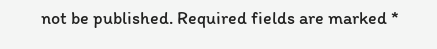not be published. Required fields are marked *